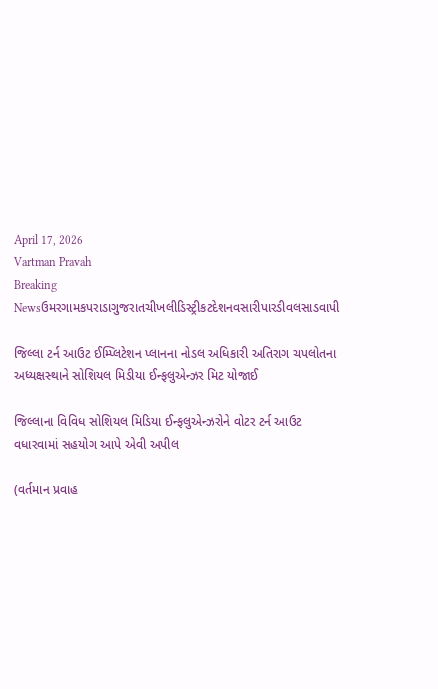April 17, 2026
Vartman Pravah
Breaking Newsઉમરગામકપરાડાગુજરાતચીખલીડિસ્ટ્રીકટદેશનવસારીપારડીવલસાડવાપી

જિલ્લા ટર્ન આઉટ ઈમ્‍પ્‍લિટેશન પ્‍લાનના નોડલ અધિકારી અતિરાગ ચપલોતના અધ્‍યક્ષસ્‍થાને સોશિયલ મિડીયા ઈન્‍ફલુએન્‍ઝર મિટ યોજાઈ

જિલ્લાના વિવિધ સોશિયલ મિડિયા ઈન્‍ફલુએન્‍ઝરોને વોટર ટર્ન આઉટ વધારવામાં સહયોગ આપે એવી અપીલ

(વર્તમાન પ્રવાહ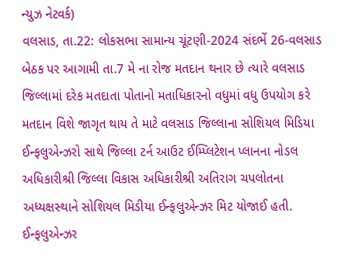ન્‍યુઝ નેટવર્ક)
વલસાડ, તા.22: લોકસભા સામાન્‍ય ચૂંટણી-2024 સંદર્ભે 26-વલસાડ બેઠક પર આગામી તા.7 મે ના રોજ મતદાન થનાર છે ત્‍યારે વલસાડ જિલ્લામાં દરેક મતદાતા પોતાનો મતાધિકારનો વધુમાં વધુ ઉપયોગ કરે મતદાન વિશે જાગૃત થાય તે માટે વલસાડ જિલ્લાના સોશિયલ મિડિયા ઈન્‍ફલુએન્‍ઝરો સાથે જિલ્લા ટર્ન આઉટ ઈમ્‍પ્‍લિટેશન પ્‍લાનના નોડલ અધિકારીશ્રી જિલ્લા વિકાસ અધિકારીશ્રી અતિરાગ ચપલોતના અધ્‍યક્ષસ્‍થાને સોશિયલ મિડીયા ઈન્‍ફલુએન્‍ઝર મિટ યોજાઈ હતી.
ઈન્‍ફલુએન્‍ઝર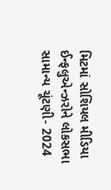મિટમાં સોશિયલ મીડિયા ઈન્‍ફલુએન્‍ઝરોને લોકસભા સામાન્‍ય ચૂંટણી- 2024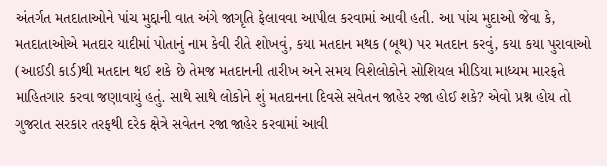અંતર્ગત મતદાતાઓને પાંચ મુદ્દાની વાત અંગે જાગૃતિ ફેલાવવા આપીલ કરવામાં આવી હતી. આ પાંચ મુદાઓ જેવા કે, મતદાતાઓએ મતદાર યાદીમાં પોતાનું નામ કેવી રીતે શોખવું, કયા મતદાન મથક (બૂથ) પર મતદાન કરવું, કયા કયા પુરાવાઓ (આઈડી કાર્ડ)થી મતદાન થઈ શકે છે તેમજ મતદાનની તારીખ અને સમય વિશેલોકોને સોશિયલ મીડિયા માધ્‍યમ મારફતે માહિતગાર કરવા જણાવાયું હતું. સાથે સાથે લોકોને શું મતદાનના દિવસે સવેતન જાહેર રજા હોઈ શકે? એવો પ્રશ્ન હોય તો ગુજરાત સરકાર તરફથી દરેક ક્ષેત્રે સવેતન રજા જાહેર કરવામાં આવી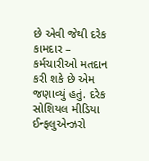છે એવી જેથી દરેક કામદાર – કર્મચારીઓ મતદાન કરી શકે છે એમ જણાવ્‍યું હતું. દરેક સોશિયલ મીડિયા ઈન્‍ફલુએન્‍ઝરો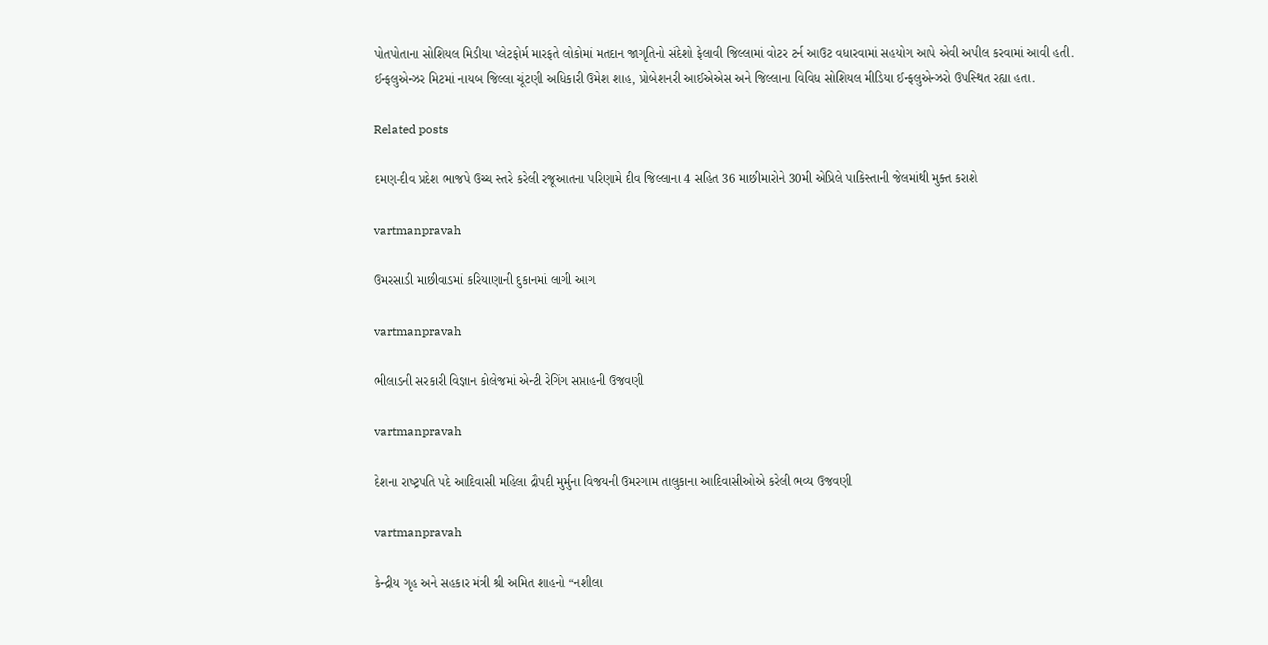પોતપોતાના સોશિયલ મિડીયા પ્‍લેટફોર્મ મારફતે લોકોમાં મતદાન જાગૃતિનો સંદેશો ફેલાવી જિલ્લામાં વોટર ટર્ન આઉટ વધારવામાં સહયોગ આપે એવી અપીલ કરવામાં આવી હતી.
ઈન્‍ફલુએન્‍ઝર મિટમાં નાયબ જિલ્લા ચૂંટણી અધિકારી ઉમેશ શાહ, પ્રોબેશનરી આઈએએસ અને જિલ્લાના વિવિધ સોશિયલ મીડિયા ઈન્‍ફલુએન્‍ઝરો ઉપસ્‍થિત રહ્યા હતા.

Related posts

દમણ-દીવ પ્રદેશ ભાજપે ઉચ્‍ચ સ્‍તરે કરેલી રજૂઆતના પરિણામે દીવ જિલ્લાના 4 સહિત 36 માછીમારોને 30મી એપ્રિલે પાકિસ્‍તાની જેલમાંથી મુક્‍ત કરાશે

vartmanpravah

ઉમરસાડી માછીવાડમાં કરિયાણાની દુકાનમાં લાગી આગ

vartmanpravah

ભીલાડની સરકારી વિજ્ઞાન કોલેજમાં એન્‍ટી રેગિંગ સપ્તાહની ઉજવણી

vartmanpravah

દેશના રાષ્‍ટ્રપતિ પદે આદિવાસી મહિલા દ્રૌપદી મુર્મુના વિજયની ઉમરગામ તાલુકાના આદિવાસીઓએ કરેલી ભવ્‍ય ઉજવણી

vartmanpravah

કેન્દ્રીય ગૃહ અને સહકાર મંત્રી શ્રી અમિત શાહનો “નશીલા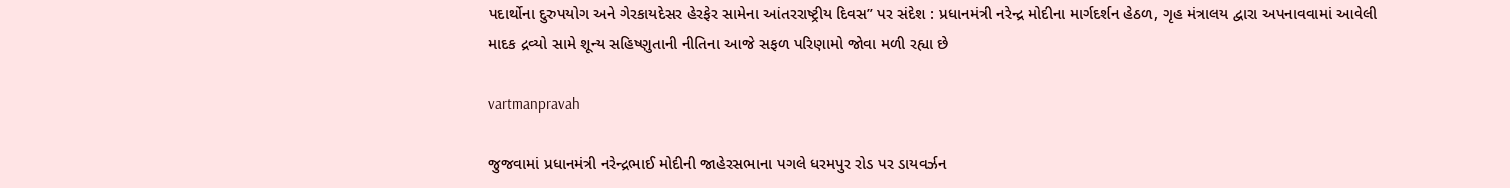પદાર્થોના દુરુપયોગ અને ગેરકાયદેસર હેરફેર સામેના આંતરરાષ્ટ્રીય દિવસ” પર સંદેશ : પ્રધાનમંત્રી નરેન્દ્ર મોદીના માર્ગદર્શન હેઠળ, ગૃહ મંત્રાલય દ્વારા અપનાવવામાં આવેલી માદક દ્રવ્યો સામે શૂન્ય સહિષ્ણુતાની નીતિના આજે સફળ પરિણામો જોવા મળી રહ્યા છે

vartmanpravah

જુજવામાં પ્રધાનમંત્રી નરેન્‍દ્રભાઈ મોદીની જાહેરસભાના પગલે ધરમપુર રોડ પર ડાયવર્ઝન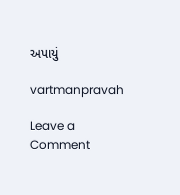અપાયું

vartmanpravah

Leave a Comment